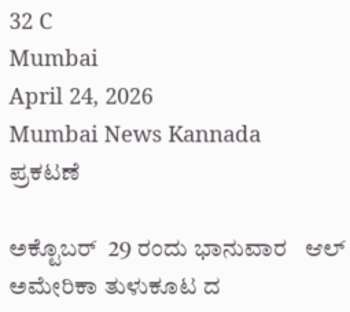32 C
Mumbai
April 24, 2026
Mumbai News Kannada
ಪ್ರಕಟಣೆ

ಅಕ್ಟೊಬರ್  29 ರಂದು ಭಾನುವಾರ   ಆಲ್ ಅಮೇರಿಕಾ ತುಳುಕೂಟ ದ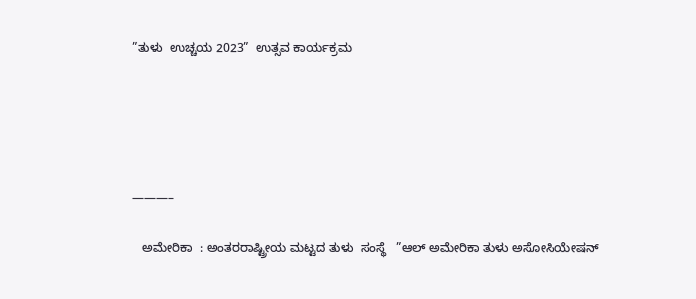”ತುಳು  ಉಚ್ಚಯ 2023”  ಉತ್ಸವ ಕಾರ್ಯಕ್ರಮ





———–

   ಅಮೇರಿಕಾ  : ಅಂತರರಾಷ್ಟ್ರೀಯ ಮಟ್ಟದ ತುಳು  ಸಂಸ್ಥೆ   ”ಆಲ್ ಅಮೇರಿಕಾ ತುಳು ಅಸೋಸಿಯೇಷನ್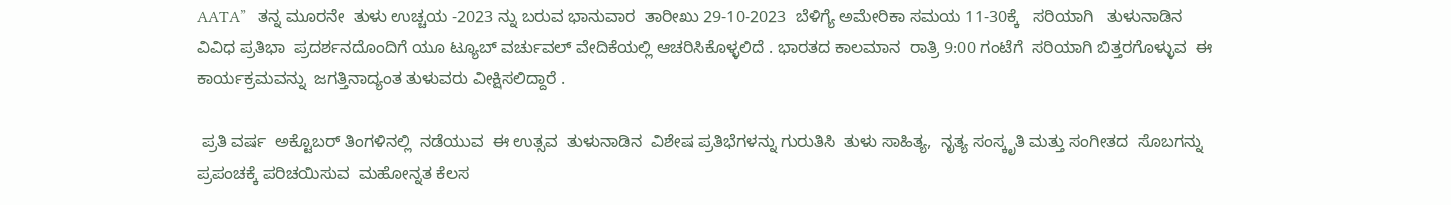AATA”   ತನ್ನ ಮೂರನೇ  ತುಳು ಉಚ್ಚಯ -2023 ನ್ನು ಬರುವ ಭಾನುವಾರ  ತಾರೀಖು 29-10-2023  ಬೆಳಿಗ್ಯೆ ಅಮೇರಿಕಾ ಸಮಯ 11-30ಕ್ಕೆ   ಸರಿಯಾಗಿ   ತುಳುನಾಡಿನ ವಿವಿಧ ಪ್ರತಿಭಾ  ಪ್ರದರ್ಶನದೊಂದಿಗೆ ಯೂ ಟ್ಯೂಬ್ ವರ್ಚುವಲ್ ವೇದಿಕೆಯಲ್ಲಿ ಆಚರಿಸಿಕೊಳ್ಳಲಿದೆ . ಭಾರತದ ಕಾಲಮಾನ  ರಾತ್ರಿ 9:00 ಗಂಟೆಗೆ  ಸರಿಯಾಗಿ ಬಿತ್ತರಗೊಳ್ಳುವ  ಈ ಕಾರ್ಯಕ್ರಮವನ್ನು  ಜಗತ್ತಿನಾದ್ಯಂತ ತುಳುವರು ವೀಕ್ಷಿಸಲಿದ್ದಾರೆ .

 ಪ್ರತಿ ವರ್ಷ  ಅಕ್ಟೊಬರ್ ತಿಂಗಳಿನಲ್ಲಿ  ನಡೆಯುವ  ಈ ಉತ್ಸವ  ತುಳುನಾಡಿನ  ವಿಶೇಷ ಪ್ರತಿಭೆಗಳನ್ನು ಗುರುತಿಸಿ  ತುಳು ಸಾಹಿತ್ಯ,  ನೃತ್ಯ ಸಂಸ್ಕೃತಿ ಮತ್ತು ಸಂಗೀತದ  ಸೊಬಗನ್ನು ಪ್ರಪಂಚಕ್ಕೆ ಪರಿಚಯಿಸುವ  ಮಹೋನ್ನತ ಕೆಲಸ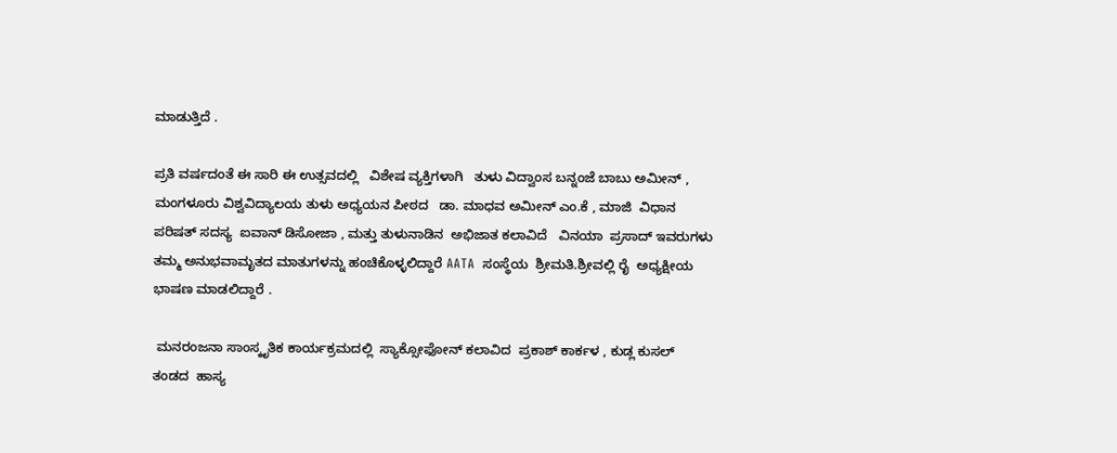ಮಾಡುತ್ತಿದೆ .

ಪ್ರತಿ ವರ್ಷದಂತೆ ಈ ಸಾರಿ ಈ ಉತ್ಸವದಲ್ಲಿ   ವಿಶೇಷ ವ್ಯಕ್ತಿಗಳಾಗಿ   ತುಳು ವಿದ್ವಾಂಸ ಬನ್ನಂಜೆ ಬಾಬು ಅಮೀನ್ , ಮಂಗಳೂರು ವಿಶ್ವವಿದ್ಯಾಲಯ ತುಳು ಅಧ್ಯಯನ ಪೀಠದ   ಡಾ. ಮಾಧವ ಅಮೀನ್ ಎಂ.ಕೆ , ಮಾಜಿ  ವಿಧಾನ ಪರಿಷತ್ ಸದಸ್ಯ  ಐವಾನ್ ಡಿಸೋಜಾ , ಮತ್ತು ತುಳುನಾಡಿನ  ಅಭಿಜಾತ ಕಲಾವಿದೆ   ವಿನಯಾ  ಪ್ರಸಾದ್ ಇವರುಗಳು ತಮ್ಮ ಅನುಭವಾಮೃತದ ಮಾತುಗಳನ್ನು ಹಂಚಿಕೊಳ್ಳಲಿದ್ದಾರೆ AATA  ಸಂಸ್ಥೆಯ  ಶ್ರೀಮತಿ.ಶ್ರೀವಲ್ಲಿ ರೈ  ಅಧ್ಯಕ್ಷೀಯ ಭಾಷಣ ಮಾಡಲಿದ್ದಾರೆ .

 ಮನರಂಜನಾ ಸಾಂಸ್ಕೃತಿಕ ಕಾರ್ಯಕ್ರಮದಲ್ಲಿ  ಸ್ಯಾಕ್ಸೋಫೋನ್ ಕಲಾವಿದ  ಪ್ರಕಾಶ್ ಕಾರ್ಕಳ , ಕುಡ್ಲ ಕುಸಲ್ ತಂಡದ  ಹಾಸ್ಯ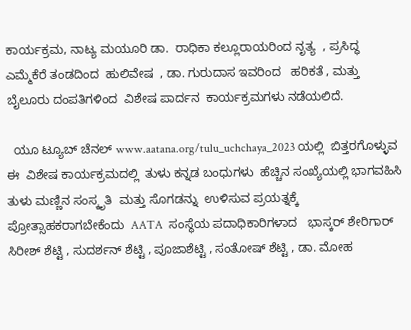ಕಾರ್ಯಕ್ರಮ, ನಾಟ್ಯ ಮಯೂರಿ ಡಾ.  ರಾಧಿಕಾ ಕಲ್ಲೂರಾಯರಿಂದ ನೃತ್ಯ  , ಪ್ರಸಿದ್ಧ ಎಮ್ಮೆಕೆರೆ ತಂಡದಿಂದ  ಹುಲಿವೇಷ  , ಡಾ. ಗುರುದಾಸ ಇವರಿಂದ   ಹರಿಕತೆ , ಮತ್ತು ಬೈಲೂರು ದಂಪತಿಗಳಿಂದ  ವಿಶೇಷ ಪಾರ್ದನ  ಕಾರ್ಯಕ್ರಮಗಳು ನಡೆಯಲಿದೆ.

  ಯೂ ಟ್ಯೂಬ್ ಚೆನಲ್ www.aatana.org/tulu_uchchaya_2023 ಯಲ್ಲಿ  ಬಿತ್ತರಗೊಳ್ಳುವ ಈ  ವಿಶೇಷ ಕಾರ್ಯಕ್ರಮದಲ್ಲಿ  ತುಳು ಕನ್ನಡ ಬಂಧುಗಳು  ಹೆಚ್ಚಿನ ಸಂಖ್ಯೆಯಲ್ಲಿ ಭಾಗವಹಿಸಿ   ತುಳು ಮಣ್ಣಿನ ಸಂಸ್ಕೃತಿ  ಮತ್ತು ಸೊಗಡನ್ನು  ಉಳಿಸುವ ಪ್ರಯತ್ನಕ್ಕೆ  ಪ್ರೋತ್ಸಾಹಕರಾಗಬೇಕೆಂದು  AATA  ಸಂಸ್ಥೆಯ ಪದಾಧಿಕಾರಿಗಳಾದ   ಭಾಸ್ಕರ್ ಶೇರಿಗಾರ್  ಸಿರೀಶ್ ಶೆಟ್ಟಿ , ಸುದರ್ಶನ್ ಶೆಟ್ಟಿ , ಪೂಜಾಶೆಟ್ಟಿ , ಸಂತೋಷ್ ಶೆಟ್ಟಿ , ಡಾ. ಮೋಹ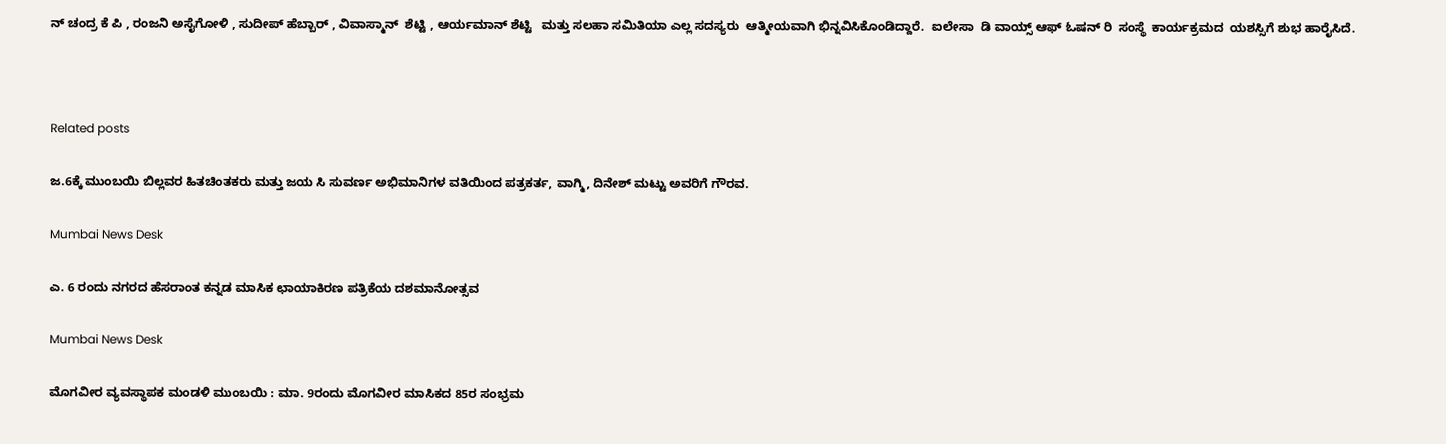ನ್ ಚಂದ್ರ ಕೆ ಪಿ , ರಂಜನಿ ಅಸೈಗೋಳಿ , ಸುದೀಪ್ ಹೆಬ್ಬಾರ್ , ವಿವಾಸ್ಮಾನ್  ಶೆಟ್ಟಿ , ಆರ್ಯಮಾನ್ ಶೆಟ್ಟಿ   ಮತ್ತು ಸಲಹಾ ಸಮಿತಿಯಾ ಎಲ್ಲ ಸದಸ್ಯರು  ಆತ್ಮೀಯವಾಗಿ ಭಿನ್ನವಿಸಿಕೊಂಡಿದ್ದಾರೆ.  ಐಲೇಸಾ  ಡಿ ವಾಯ್ಸ್ ಆಫ್ ಓಷನ್ ರಿ  ಸಂಸ್ಥೆ  ಕಾರ್ಯಕ್ರಮದ  ಯಶಸ್ಸಿಗೆ ಶುಭ ಹಾರೈಸಿದೆ.



Related posts

ಜ.6ಕ್ಕೆ ಮುಂಬಯಿ ಬಿಲ್ಲವರ ಹಿತಚಿಂತಕರು ಮತ್ತು ಜಯ ಸಿ ಸುವರ್ಣ ಅಭಿಮಾನಿಗಳ ವತಿಯಿಂದ ಪತ್ರಕರ್ತ, ವಾಗ್ಮಿ, ದಿನೇಶ್ ಮಟ್ಟು ಅವರಿಗೆ ಗೌರವ.

Mumbai News Desk

ಎ. 6 ರಂದು ನಗರದ ಹೆಸರಾಂತ ಕನ್ನಡ ಮಾಸಿಕ ಛಾಯಾಕಿರಣ ಪತ್ರಿಕೆಯ ದಶಮಾನೋತ್ಸವ

Mumbai News Desk

ಮೊಗವೀರ ವ್ಯವಸ್ಥಾಪಕ ಮಂಡಳಿ ಮುಂಬಯಿ : ಮಾ. 9ರಂದು ಮೊಗವೀರ ಮಾಸಿಕದ 85ರ ಸಂಭ್ರಮ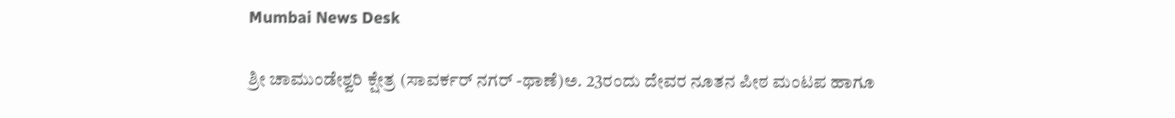Mumbai News Desk

ಶ್ರೀ ಚಾಮುಂಡೇಶ್ವರಿ ಕ್ಷೇತ್ರ (ಸಾವರ್ಕರ್ ನಗರ್ -ಥಾಣೆ)ಅ. 23ರಂದು ದೇವರ ನೂತನ ಪೀಠ ಮಂಟಪ ಹಾಗೂ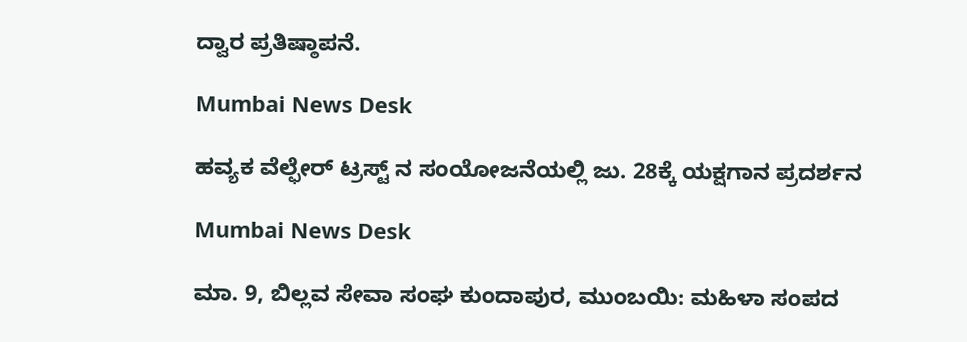ದ್ವಾರ ಪ್ರತಿಷ್ಠಾಪನೆ.

Mumbai News Desk

ಹವ್ಯಕ ವೆಲ್ಫೇರ್ ಟ್ರಸ್ಟ್ ನ ಸಂಯೋಜನೆಯಲ್ಲಿ ಜು. 28ಕ್ಕೆ ಯಕ್ಷಗಾನ ಪ್ರದರ್ಶನ

Mumbai News Desk

ಮಾ. 9, ಬಿಲ್ಲವ ಸೇವಾ ಸಂಘ ಕುಂದಾಪುರ, ಮುಂಬಯಿ: ಮಹಿಳಾ ಸಂಪದ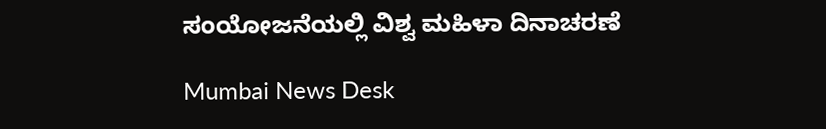ಸಂಯೋಜನೆಯಲ್ಲಿ ವಿಶ್ವ ಮಹಿಳಾ ದಿನಾಚರಣೆ

Mumbai News Desk